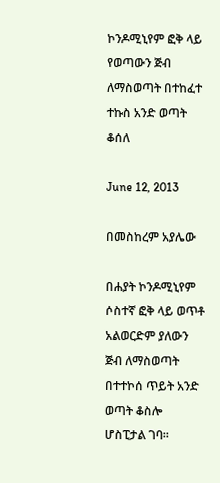ኮንዶሚኒየም ፎቅ ላይ የወጣውን ጅብ ለማስወጣት በተከፈተ ተኩስ አንድ ወጣት ቆሰለ

June 12, 2013

በመስከረም አያሌው

በሐያት ኮንዶሚኒየም ሶስተኛ ፎቅ ላይ ወጥቶ አልወርድም ያለውን ጅብ ለማስወጣት በተተኮሰ ጥይት አንድ ወጣት ቆስሎ ሆስፒታል ገባ።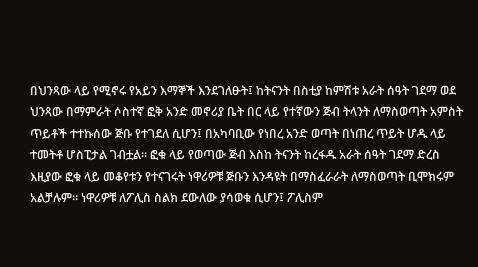በህንጻው ላይ የሚኖሩ የአይን እማኞች እንደገለፁት፤ ከትናንት በስቲያ ከምሽቱ አራት ሰዓት ገደማ ወደ ህንጻው በማምራት ሶስተኛ ፎቅ አንድ መኖሪያ ቤት በር ላይ የተኛውን ጅብ ትላንት ለማስወጣት አምስት ጥይቶች ተተኩሰው ጅቡ የተገደለ ሲሆን፤ በአካባቢው የነበረ አንድ ወጣት በነጠረ ጥይት ሆዱ ላይ ተመትቶ ሆስፒታል ገብቷል። ፎቁ ላይ የወጣው ጅብ እስከ ትናንት ከረፋዱ አራት ሰዓት ገደማ ድረስ እዚያው ፎቁ ላይ መቆየቱን የተናገሩት ነዋሪዎቹ ጅቡን እንዳዩት በማስፈራራት ለማስወጣት ቢሞክሩም አልቻሉም። ነዋሪዎቹ ለፖሊስ ስልክ ደውለው ያሳወቁ ሲሆን፤ ፖሊስም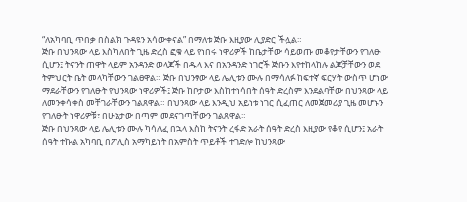“ለአካባቢ ጥበቃ በስልክ ጉዳዩን አሳውቀናል” በማለቱ ጅቡ እዚያው ሊያድር ችሏል።
ጅቡ በህንጻው ላይ እስካለበት ጊዜ ድረስ ፎቁ ላይ የነበሩ ነዋሪዎች ከቤታቸው ሳይወጡ መቆየታቸውን የገለፁ ሲሆን፤ ትናንት ጠዋት ላይም አንዳንድ ወላጆች በዱላ እና በአንዳንድ ነገሮች ጅቡን እየተከላከሉ ልጆቻቸውን ወደ ትምህርት ቤት መላካቸውን ገልፀዋል። ጅቡ በህንፃው ላይ ሌሊቱን ሙሉ በማሳለፉ ከፍተኛ ፍርሃት ውስጥ ሆነው ማደራቸውን የገለፁት የህንጻው ነዋሪዎች፤ ጅቡ ከቦታው እስከተነሳበት ሰዓት ድረስም እንደልባቸው በህንጻው ላይ ለመንቀሳቀስ መቸገራቸውን ገልጸዋል። በህንጻው ላይ እንዲህ አይነቱ ነገር ሲፈጠር ለመጀመሪያ ጊዜ መሆኑን የገለፁት ነዋሪዎቹ፣ በሁኔታው በጣም መደናገጣቸውን ገልጸዋል።
ጅቡ በህንጻው ላይ ሌሊቱን ሙሉ ካሳለፈ በኋላ እስከ ትናንት ረፋድ አራት ሰዓት ድረስ እዚያው የቆየ ሲሆን፤ አራት ሰዓት ተኩል አካባቢ በፖሊስ አማካይነት በአምስት ጥይቶች ተገድሎ ከህንጻው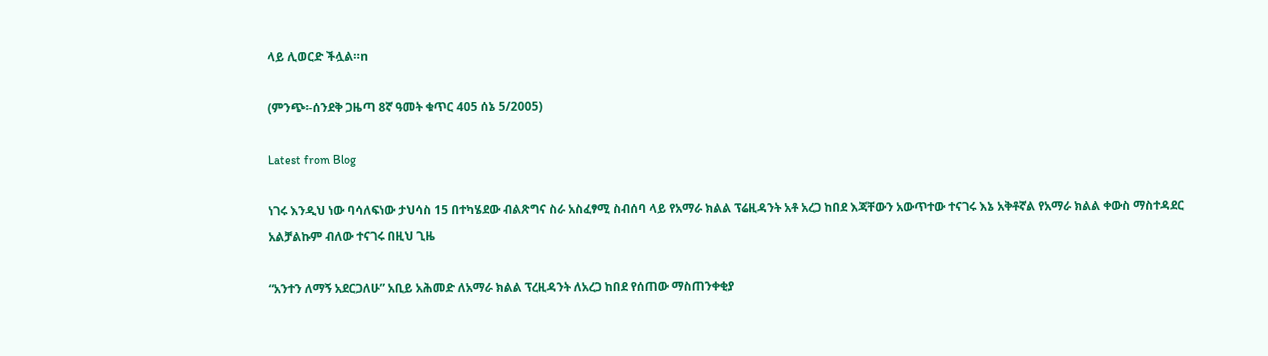ላይ ሊወርድ ችሏል።n

(ምንጭ፡-ሰንደቅ ጋዜጣ 8ኛ ዓመት ቁጥር 405 ሰኔ 5/2005)

Latest from Blog

ነገሩ እንዲህ ነው ባሳለፍነው ታህሳስ 15 በተካሄደው ብልጽግና ስራ አስፈፃሚ ስብሰባ ላይ የአማራ ክልል ፕሬዚዳንት አቶ አረጋ ከበደ እጃቸውን አውጥተው ተናገሩ እኔ አቅቶኛል የአማራ ክልል ቀውስ ማስተዳደር አልቻልኩም ብለው ተናገሩ በዚህ ጊዜ

“አንተን ለማኝ አደርጋለሁ” አቢይ አሕመድ ለአማራ ክልል ፕረዚዳንት ለአረጋ ከበደ የሰጠው ማስጠንቀቂያ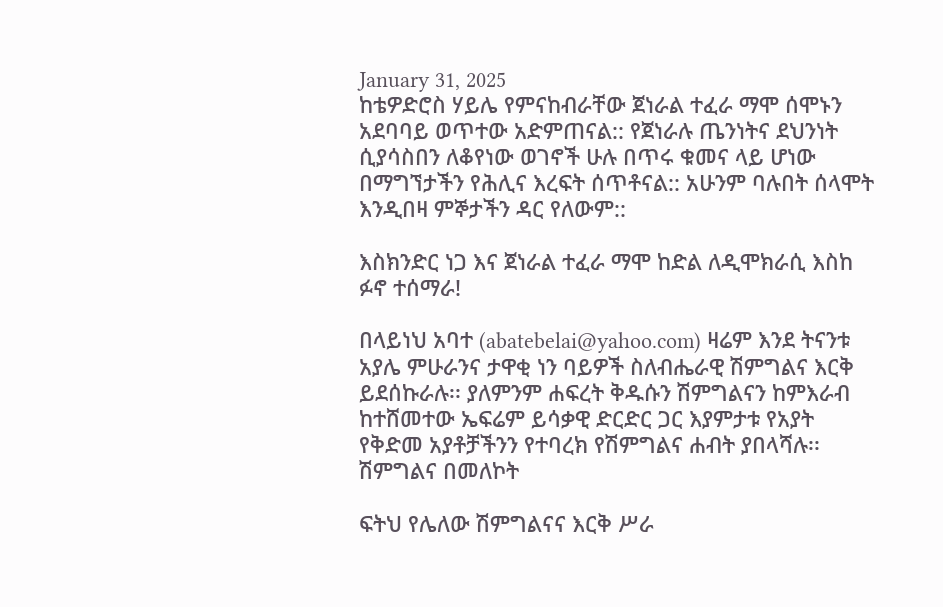January 31, 2025
ከቴዎድሮስ ሃይሌ የምናከብራቸው ጀነራል ተፈራ ማሞ ሰሞኑን አደባባይ ወጥተው አድምጠናል:: የጀነራሉ ጤንነትና ደህንነት ሲያሳስበን ለቆየነው ወገኖች ሁሉ በጥሩ ቁመና ላይ ሆነው በማግኘታችን የሕሊና እረፍት ሰጥቶናል:: አሁንም ባሉበት ሰላሞት እንዲበዛ ምኞታችን ዳር የለውም::

እስክንድር ነጋ እና ጀነራል ተፈራ ማሞ ከድል ለዲሞክራሲ እስከ ፉኖ ተሰማራ!

በላይነህ አባተ (abatebelai@yahoo.com) ዛሬም እንደ ትናንቱ አያሌ ምሁራንና ታዋቂ ነን ባይዎች ስለብሔራዊ ሽምግልና እርቅ ይደሰኩራሉ፡፡ ያለምንም ሐፍረት ቅዱሱን ሽምግልናን ከምእራብ ከተሸመተው ኤፍሬም ይሳቃዊ ድርድር ጋር እያምታቱ የአያት የቅድመ አያቶቻችንን የተባረክ የሽምግልና ሐብት ያበላሻሉ፡፡ ሽምግልና በመለኮት

ፍትህ የሌለው ሽምግልናና እርቅ ሥራ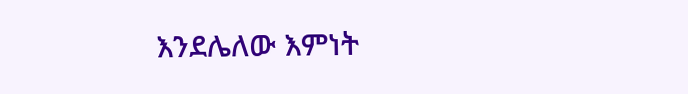እንደሌለው እምነት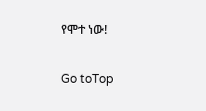የሞተ ነው!

Go toTop